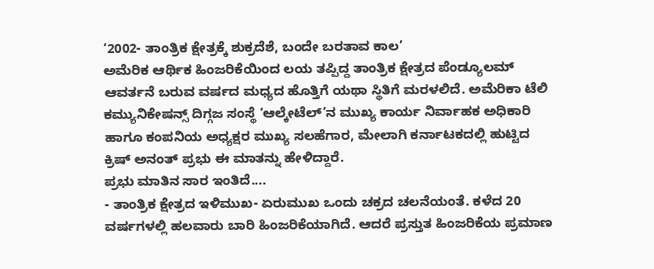‘2002- ತಾಂತ್ರಿಕ ಕ್ಷೇತ್ರಕ್ಕೆ ಶುಕ್ರದೆಶೆ, ಬಂದೇ ಬರತಾವ ಕಾಲ’
ಅಮೆರಿಕ ಆರ್ಥಿಕ ಹಿಂಜರಿಕೆಯಿಂದ ಲಯ ತಪ್ಪಿದ್ದ ತಾಂತ್ರಿಕ ಕ್ಷೇತ್ರದ ಪೆಂಡ್ಯೂಲಮ್ ಆವರ್ತನೆ ಬರುವ ವರ್ಷದ ಮಧ್ಯದ ಹೊತ್ತಿಗೆ ಯಥಾ ಸ್ಥಿತಿಗೆ ಮರಳಲಿದೆ. ಅಮೆರಿಕಾ ಟೆಲಿ ಕಮ್ಯುನಿಕೇಷನ್ಸ್ ದಿಗ್ಗಜ ಸಂಸ್ಥೆ ‘ಆಲ್ಕೇಟೆಲ್’ನ ಮುಖ್ಯ ಕಾರ್ಯ ನಿರ್ವಾಹಕ ಅಧಿಕಾರಿ ಹಾಗೂ ಕಂಪನಿಯ ಅಧ್ಯಕ್ಷರ ಮುಖ್ಯ ಸಲಹೆಗಾರ, ಮೇಲಾಗಿ ಕರ್ನಾಟಕದಲ್ಲಿ ಹುಟ್ಟಿದ ಕ್ರಿಷ್ ಅನಂತ್ ಪ್ರಭು ಈ ಮಾತನ್ನು ಹೇಳಿದ್ದಾರೆ.
ಪ್ರಭು ಮಾತಿನ ಸಾರ ಇಂತಿದೆ....
- ತಾಂತ್ರಿಕ ಕ್ಷೇತ್ರದ ಇಳಿಮುಖ- ಏರುಮುಖ ಒಂದು ಚಕ್ರದ ಚಲನೆಯಂತೆ. ಕಳೆದ 20 ವರ್ಷಗಳಲ್ಲಿ ಹಲವಾರು ಬಾರಿ ಹಿಂಜರಿಕೆಯಾಗಿದೆ. ಆದರೆ ಪ್ರಸ್ತುತ ಹಿಂಜರಿಕೆಯ ಪ್ರಮಾಣ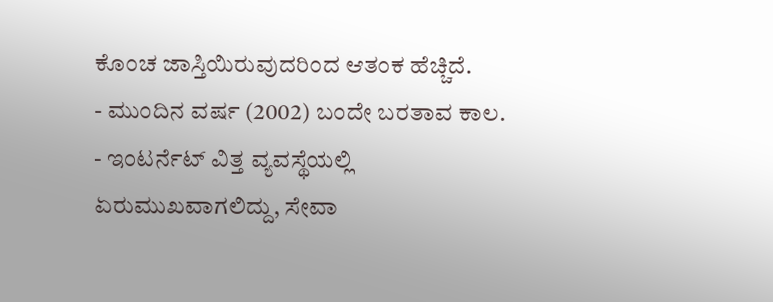ಕೊಂಚ ಜಾಸ್ತಿಯಿರುವುದರಿಂದ ಆತಂಕ ಹೆಚ್ಚಿದೆ.
- ಮುಂದಿನ ವರ್ಷ (2002) ಬಂದೇ ಬರತಾವ ಕಾಲ.
- ಇಂಟರ್ನೆಟ್ ವಿತ್ತ ವ್ಯವಸ್ಥೆಯಲ್ಲಿ ಏರುಮುಖವಾಗಲಿದ್ದು, ಸೇವಾ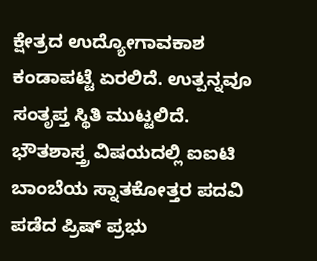ಕ್ಷೇತ್ರದ ಉದ್ಯೋಗಾವಕಾಶ ಕಂಡಾಪಟ್ಟೆ ಏರಲಿದೆ. ಉತ್ಪನ್ನವೂ ಸಂತೃಪ್ತ ಸ್ಥಿತಿ ಮುಟ್ಟಲಿದೆ.
ಭೌತಶಾಸ್ತ್ರ ವಿಷಯದಲ್ಲಿ ಐಐಟಿ ಬಾಂಬೆಯ ಸ್ನಾತಕೋತ್ತರ ಪದವಿ ಪಡೆದ ಪ್ರಿಷ್ ಪ್ರಭು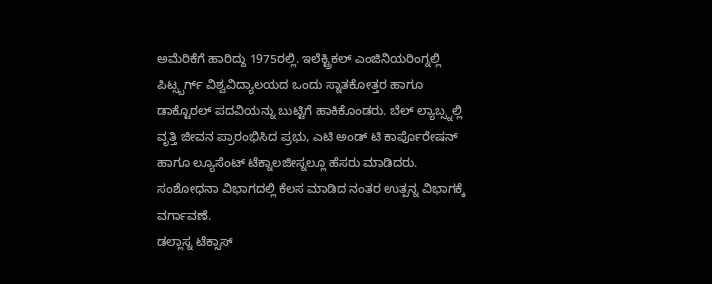ಅಮೆರಿಕೆಗೆ ಹಾರಿದ್ದು 1975ರಲ್ಲಿ. ಇಲೆಕ್ಟ್ರಿಕಲ್ ಎಂಜಿನಿಯರಿಂಗ್ನಲ್ಲಿ ಪಿಟ್ಸ್ಬರ್ಗ್ ವಿಶ್ವವಿದ್ಯಾಲಯದ ಒಂದು ಸ್ನಾತಕೋತ್ತರ ಹಾಗೂ ಡಾಕ್ಟೊರಲ್ ಪದವಿಯನ್ನು ಬುಟ್ಟಿಗೆ ಹಾಕಿಕೊಂಡರು. ಬೆಲ್ ಲ್ಯಾಬ್ಸ್ನಲ್ಲಿ ವೃತ್ತಿ ಜೀವನ ಪ್ರಾರಂಭಿಸಿದ ಪ್ರಭು, ಎಟಿ ಅಂಡ್ ಟಿ ಕಾರ್ಪೊರೇಷನ್ ಹಾಗೂ ಲ್ಯೂಸೆಂಟ್ ಟೆಕ್ನಾಲಜೀಸ್ನಲ್ಲೂ ಹೆಸರು ಮಾಡಿದರು. ಸಂಶೋಧನಾ ವಿಭಾಗದಲ್ಲಿ ಕೆಲಸ ಮಾಡಿದ ನಂತರ ಉತ್ಪನ್ನ ವಿಭಾಗಕ್ಕೆ ವರ್ಗಾವಣೆ.
ಡಲ್ಲಾಸ್ನ ಟೆಕ್ಸಾಸ್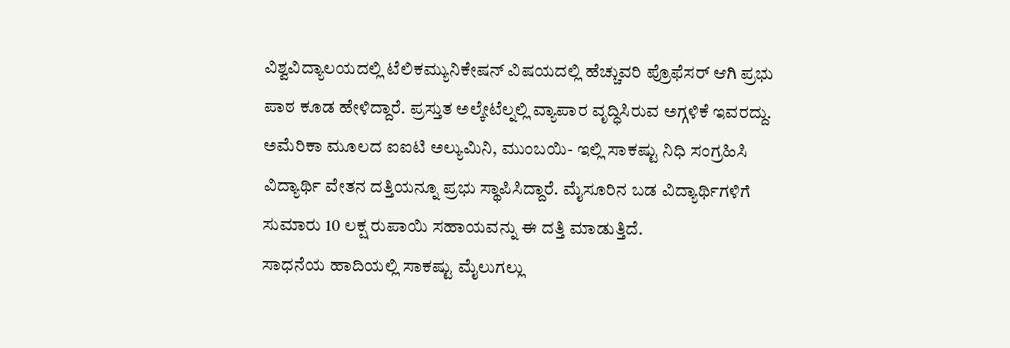ವಿಶ್ವವಿದ್ಯಾಲಯದಲ್ಲಿ ಟೆಲಿಕಮ್ಯುನಿಕೇಷನ್ ವಿಷಯದಲ್ಲಿ ಹೆಚ್ಚುವರಿ ಪ್ರೊಫೆಸರ್ ಆಗಿ ಪ್ರಭು ಪಾಠ ಕೂಡ ಹೇಳಿದ್ದಾರೆ. ಪ್ರಸ್ತುತ ಅಲ್ಕೇಟೆಲ್ನಲ್ಲಿ ವ್ಯಾಪಾರ ವೃದ್ಧಿಸಿರುವ ಅಗ್ಗಳಿಕೆ ಇವರದ್ದು. ಅಮೆರಿಕಾ ಮೂಲದ ಐಐಟಿ ಅಲ್ಯುಮಿನಿ, ಮುಂಬಯಿ- ಇಲ್ಲಿ ಸಾಕಷ್ಟು ನಿಧಿ ಸಂಗ್ರಹಿಸಿ ವಿದ್ಯಾರ್ಥಿ ವೇತನ ದತ್ತಿಯನ್ನೂ ಪ್ರಭು ಸ್ಥಾಪಿಸಿದ್ದಾರೆ. ಮೈಸೂರಿನ ಬಡ ವಿದ್ಯಾರ್ಥಿಗಳಿಗೆ ಸುಮಾರು 10 ಲಕ್ಷ ರುಪಾಯಿ ಸಹಾಯವನ್ನು ಈ ದತ್ತಿ ಮಾಡುತ್ತಿದೆ.
ಸಾಧನೆಯ ಹಾದಿಯಲ್ಲಿ ಸಾಕಷ್ಟು ಮೈಲುಗಲ್ಲು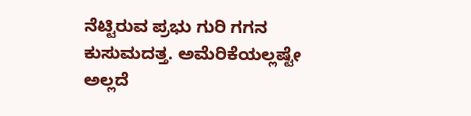ನೆಟ್ಟಿರುವ ಪ್ರಭು ಗುರಿ ಗಗನ ಕುಸುಮದತ್ತ. ಅಮೆರಿಕೆಯಲ್ಲಷ್ಟೇ ಅಲ್ಲದೆ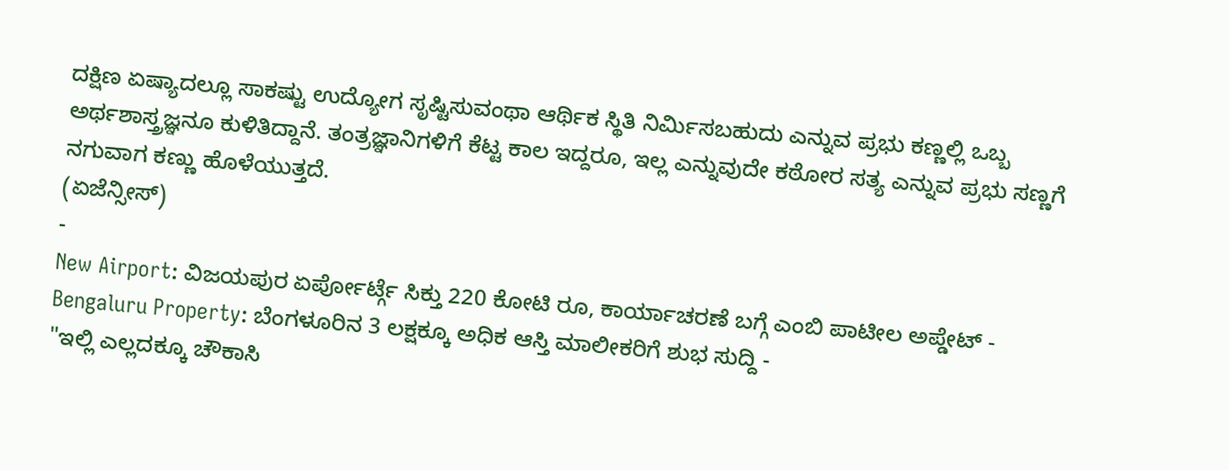ದಕ್ಷಿಣ ಏಷ್ಯಾದಲ್ಲೂ ಸಾಕಷ್ಟು ಉದ್ಯೋಗ ಸೃಷ್ಟಿಸುವಂಥಾ ಆರ್ಥಿಕ ಸ್ಥಿತಿ ನಿರ್ಮಿಸಬಹುದು ಎನ್ನುವ ಪ್ರಭು ಕಣ್ಣಲ್ಲಿ ಒಬ್ಬ ಅರ್ಥಶಾಸ್ತ್ರಜ್ಞನೂ ಕುಳಿತಿದ್ದಾನೆ. ತಂತ್ರಜ್ಞಾನಿಗಳಿಗೆ ಕೆಟ್ಟ ಕಾಲ ಇದ್ದರೂ, ಇಲ್ಲ ಎನ್ನುವುದೇ ಕಠೋರ ಸತ್ಯ ಎನ್ನುವ ಪ್ರಭು ಸಣ್ಣಗೆ ನಗುವಾಗ ಕಣ್ಣು ಹೊಳೆಯುತ್ತದೆ.
(ಏಜೆನ್ಸೀಸ್)
-
New Airport: ವಿಜಯಪುರ ಏರ್ಪೋರ್ಟ್ಗೆ ಸಿಕ್ತು 220 ಕೋಟಿ ರೂ, ಕಾರ್ಯಾಚರಣೆ ಬಗ್ಗೆ ಎಂಬಿ ಪಾಟೀಲ ಅಪ್ಡೇಟ್ -
Bengaluru Property: ಬೆಂಗಳೂರಿನ 3 ಲಕ್ಷಕ್ಕೂ ಅಧಿಕ ಆಸ್ತಿ ಮಾಲೀಕರಿಗೆ ಶುಭ ಸುದ್ದಿ -
"ಇಲ್ಲಿ ಎಲ್ಲದಕ್ಕೂ ಚೌಕಾಸಿ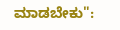ಮಾಡಬೇಕು":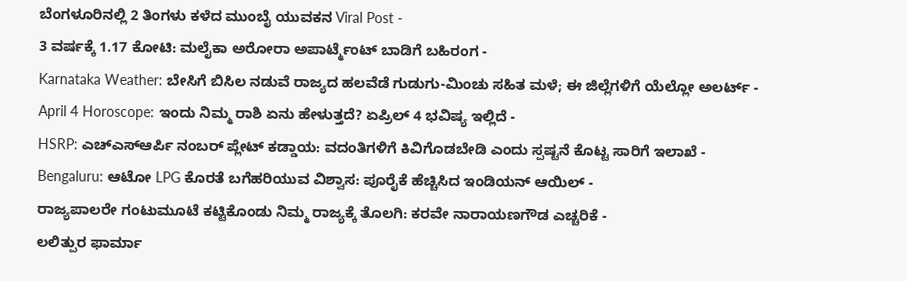ಬೆಂಗಳೂರಿನಲ್ಲಿ 2 ತಿಂಗಳು ಕಳೆದ ಮುಂಬೈ ಯುವಕನ Viral Post -
3 ವರ್ಷಕ್ಕೆ 1.17 ಕೋಟಿ: ಮಲೈಕಾ ಅರೋರಾ ಅಪಾರ್ಟ್ಮೆಂಟ್ ಬಾಡಿಗೆ ಬಹಿರಂಗ -
Karnataka Weather: ಬೇಸಿಗೆ ಬಿಸಿಲ ನಡುವೆ ರಾಜ್ಯದ ಹಲವೆಡೆ ಗುಡುಗು-ಮಿಂಚು ಸಹಿತ ಮಳೆ; ಈ ಜಿಲ್ಲೆಗಳಿಗೆ ಯೆಲ್ಲೋ ಅಲರ್ಟ್ -
April 4 Horoscope: ಇಂದು ನಿಮ್ಮ ರಾಶಿ ಏನು ಹೇಳುತ್ತದೆ? ಏಪ್ರಿಲ್ 4 ಭವಿಷ್ಯ ಇಲ್ಲಿದೆ -
HSRP: ಎಚ್ಎಸ್ಆರ್ಪಿ ನಂಬರ್ ಪ್ಲೇಟ್ ಕಡ್ಡಾಯ: ವದಂತಿಗಳಿಗೆ ಕಿವಿಗೊಡಬೇಡಿ ಎಂದು ಸ್ಪಷ್ಟನೆ ಕೊಟ್ಟ ಸಾರಿಗೆ ಇಲಾಖೆ -
Bengaluru: ಆಟೋ LPG ಕೊರತೆ ಬಗೆಹರಿಯುವ ವಿಶ್ವಾಸ: ಪೂರೈಕೆ ಹೆಚ್ಚಿಸಿದ ಇಂಡಿಯನ್ ಆಯಿಲ್ -
ರಾಜ್ಯಪಾಲರೇ ಗಂಟುಮೂಟೆ ಕಟ್ಟಿಕೊಂಡು ನಿಮ್ಮ ರಾಜ್ಯಕ್ಕೆ ತೊಲಗಿ: ಕರವೇ ನಾರಾಯಣಗೌಡ ಎಚ್ಚರಿಕೆ -
ಲಲಿತ್ಪುರ ಫಾರ್ಮಾ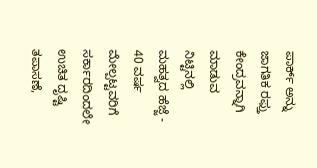ಪಾರ್ಕ್ ಅನ್ನು ಜಾಗತಿಕ ರಫ್ತು ಕೇಂದ್ರವನ್ನಾಗಿ ಮಾಡುವ ನಿಟ್ಟಿನಲ್ಲಿ ಮಹತ್ವದ ಹೆಜ್ಜೆ -
40 ವರ್ಷ ಮೇಲ್ಪಟ್ಟವರಿಗೆ ಸರ್ಕಾರದಿಂದಲೇ ಉಚಿತ ದೃಷ್ಟಿ ತಪಾಸಣೆ,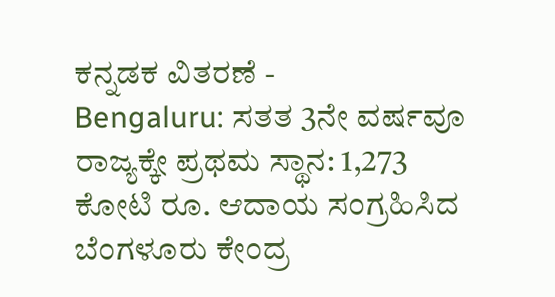ಕನ್ನಡಕ ವಿತರಣೆ -
Bengaluru: ಸತತ 3ನೇ ವರ್ಷವೂ ರಾಜ್ಯಕ್ಕೇ ಪ್ರಥಮ ಸ್ಥಾನ: 1,273 ಕೋಟಿ ರೂ. ಆದಾಯ ಸಂಗ್ರಹಿಸಿದ ಬೆಂಗಳೂರು ಕೇಂದ್ರ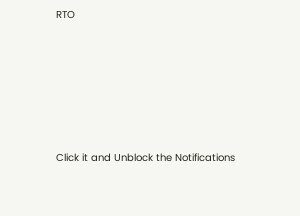RTO












Click it and Unblock the Notifications